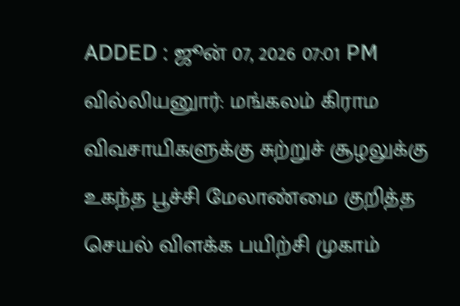ADDED : ஜூன் 07, 2026 07:01 PM
வில்லியனுார்: மங்கலம் கிராம விவசாயிகளுக்கு சுற்றுச் சூழலுக்கு உகந்த பூச்சி மேலாண்மை குறித்த செயல் விளக்க பயிற்சி முகாம்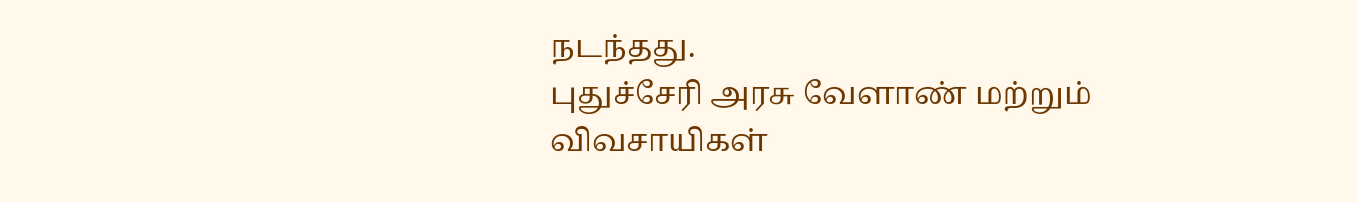நடந்தது.
புதுச்சேரி அரசு வேளாண் மற்றும் விவசாயிகள்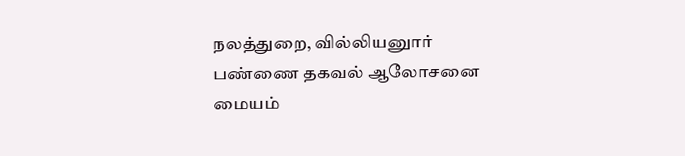நலத்துறை, வில்லியனுார் பண்ணை தகவல் ஆலோசனை மையம்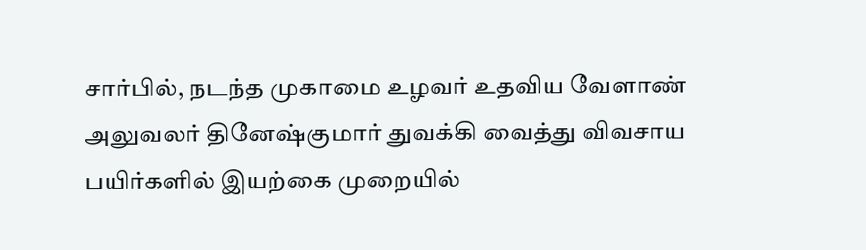சார்பில், நடந்த முகாமை உழவர் உதவிய வேளாண் அலுவலர் தினேஷ்குமார் துவக்கி வைத்து விவசாய பயிர்களில் இயற்கை முறையில்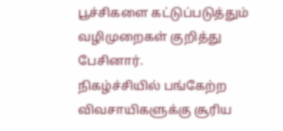பூச்சிகளை கட்டுப்படுத்தும் வழிமுறைகள் குறித்து பேசினார்.
நிகழ்ச்சியில் பங்கேற்ற விவசாயிகளுக்கு சூரிய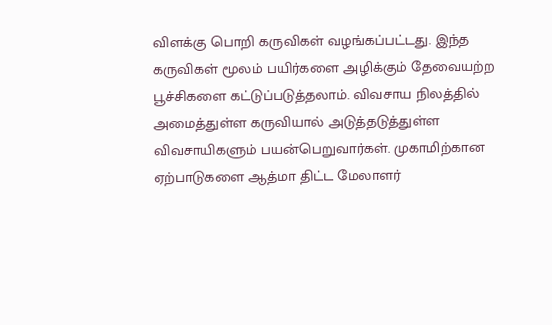விளக்கு பொறி கருவிகள் வழங்கப்பட்டது. இந்த கருவிகள் மூலம் பயிர்களை அழிக்கும் தேவையற்ற பூச்சிகளை கட்டுப்படுத்தலாம். விவசாய நிலத்தில் அமைத்துள்ள கருவியால் அடுத்தடுத்துள்ள விவசாயிகளும் பயன்பெறுவார்கள். முகாமிற்கான ஏற்பாடுகளை ஆத்மா திட்ட மேலாளர்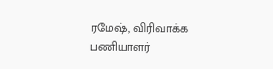ரமேஷ், விரிவாக்க பணியாளர்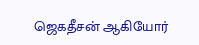ஜெகதீசன் ஆகியோர்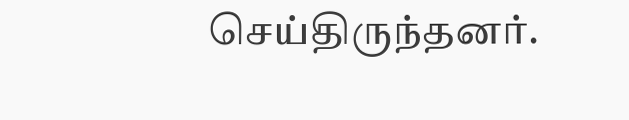செய்திருந்தனர்.